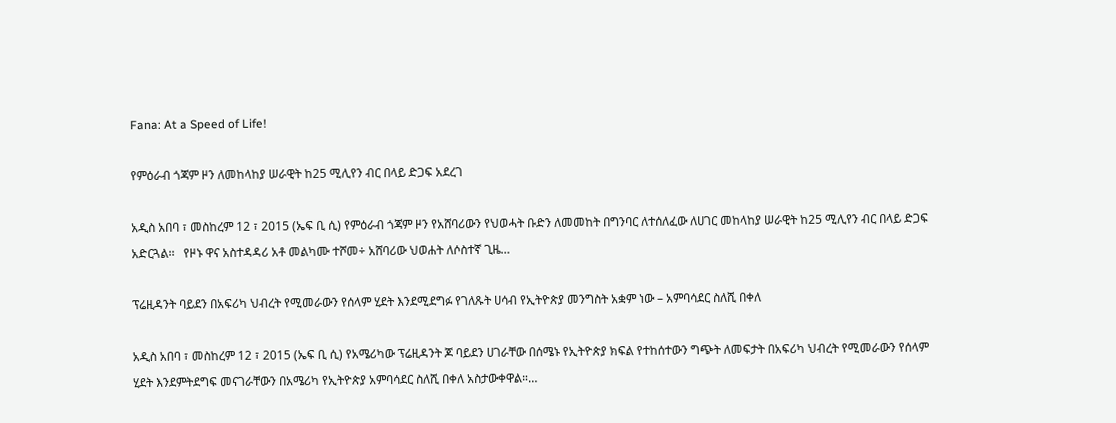Fana: At a Speed of Life!

የምዕራብ ጎጃም ዞን ለመከላከያ ሠራዊት ከ25 ሚሊየን ብር በላይ ድጋፍ አደረገ

አዲስ አበባ ፣ መስከረም 12 ፣ 2015 (ኤፍ ቢ ሲ) የምዕራብ ጎጃም ዞን የአሸባሪውን የህወሓት ቡድን ለመመከት በግንባር ለተሰለፈው ለሀገር መከላከያ ሠራዊት ከ25 ሚሊየን ብር በላይ ድጋፍ አድርጓል፡፡   የዞኑ ዋና አስተዳዳሪ አቶ መልካሙ ተሾመ÷ አሸባሪው ህወሐት ለሶስተኛ ጊዜ…

ፕሬዚዳንት ባይደን በአፍሪካ ህብረት የሚመራውን የሰላም ሂደት እንደሚደግፉ የገለጹት ሀሳብ የኢትዮጵያ መንግስት አቋም ነው – አምባሳደር ስለሺ በቀለ

አዲስ አበባ ፣ መስከረም 12 ፣ 2015 (ኤፍ ቢ ሲ) የአሜሪካው ፕሬዚዳንት ጆ ባይደን ሀገራቸው በሰሜኑ የኢትዮጵያ ክፍል የተከሰተውን ግጭት ለመፍታት በአፍሪካ ህብረት የሚመራውን የሰላም ሂደት እንደምትደግፍ መናገራቸውን በአሜሪካ የኢትዮጵያ አምባሳደር ስለሺ በቀለ አስታውቀዋል።…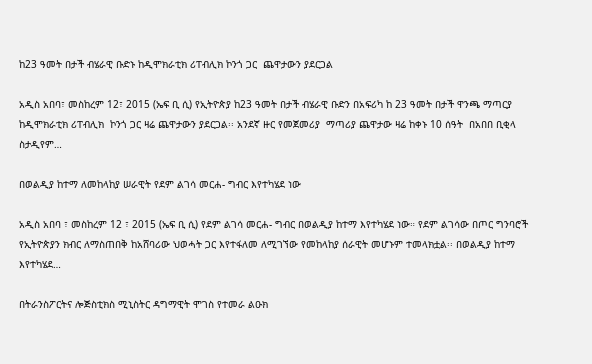ከ23 ዓመት በታች ብሄራዊ ቡድኑ ከዲሞክራቲክ ሪፐብሊክ ኮንጎ ጋር  ጨዋታውን ያደርጋል

አዲስ አበባ፣ መስከረም 12፣ 2015 (ኤፍ ቢ ሲ) የኢትዮጵያ ከ23 ዓመት በታች ብሄራዊ ቡድን በአፍሪካ ከ 23 ዓመት በታች ዋንጫ ማጣርያ ከዲሞክራቲክ ሪፐብሊክ  ኮንጎ ጋር ዛሬ ጨዋታውን ያደርጋል፡፡ አንደኛ ዙር የመጀመሪያ  ማጣሪያ ጨዋታው ዛሬ ከቀኑ 10 ሰዓት  በአበበ ቢቂላ ስታዲየም…

በወልዲያ ከተማ ለመከላከያ ሠራዊት የደም ልገሳ መርሐ- ግብር እየተካሄደ ነው

አዲስ አበባ ፣ መስከረም 12 ፣ 2015 (ኤፍ ቢ ሲ) የደም ልገሳ መርሐ- ግብር በወልዲያ ከተማ እየተካሄደ ነው። የደም ልገሳው በጦር ግንባሮች የኢትዮጵያን ክብር ለማስጠበቅ ከአሸባሪው ህወሓት ጋር እየተፋለመ ለሚገኘው የመከላከያ ሰራዊት መሆኑም ተመላክቷል፡፡ በወልዲያ ከተማ እየተካሄደ…

በትራንስፖርትና ሎጅስቲክስ ሚኒስትር ዳግማዊት ሞገስ የተመራ ልዑክ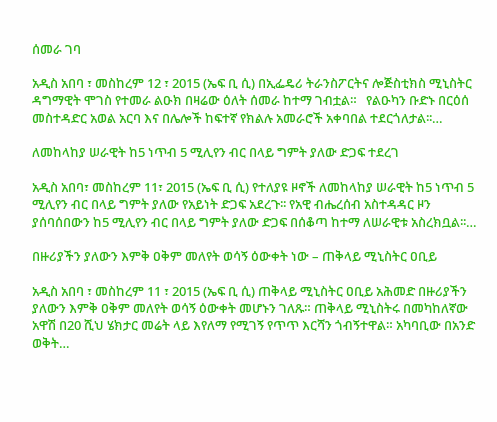ሰመራ ገባ

አዲስ አበባ ፣ መስከረም 12 ፣ 2015 (ኤፍ ቢ ሲ) በኢፌዴሪ ትራንስፖርትና ሎጅስቲክስ ሚኒስትር ዳግማዊት ሞገስ የተመራ ልዑክ በዛሬው ዕለት ሰመራ ከተማ ገብቷል።   የልዑካን ቡድኑ በርዕሰ መስተዳድር አወል አርባ እና በሌሎች ከፍተኛ የክልሉ አመራሮች አቀባበል ተደርጎለታል፡፡…

ለመከላከያ ሠራዊት ከ5 ነጥብ 5 ሚሊየን ብር በላይ ግምት ያለው ድጋፍ ተደረገ

አዲስ አበባ፣ መስከረም 11፣ 2015 (ኤፍ ቢ ሲ) የተለያዩ ዞኖች ለመከላከያ ሠራዊት ከ5 ነጥብ 5 ሚሊየን ብር በላይ ግምት ያለው የአይነት ድጋፍ አደረጉ፡፡ የአዊ ብሔረሰብ አስተዳዳር ዞን ያሰባሰበውን ከ5 ሚሊየን ብር በላይ ግምት ያለው ድጋፍ በሰቆጣ ከተማ ለሠራዊቱ አስረክቧል፡፡…

በዙሪያችን ያለውን እምቅ ዐቅም መለየት ወሳኝ ዕውቀት ነው – ጠቅላይ ሚኒስትር ዐቢይ

አዲስ አበባ ፣ መስከረም 11 ፣ 2015 (ኤፍ ቢ ሲ) ጠቅላይ ሚኒስትር ዐቢይ አሕመድ በዙሪያችን ያለውን እምቅ ዐቅም መለየት ወሳኝ ዕውቀት መሆኑን ገለጹ። ጠቅላይ ሚኒስትሩ በመካከለኛው አዋሽ በ20 ሺህ ሄክታር መሬት ላይ እየለማ የሚገኝ የጥጥ እርሻን ጎብኝተዋል። አካባቢው በአንድ ወቅት…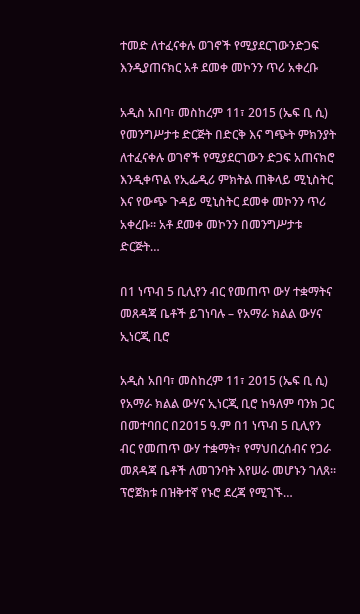ተመድ ለተፈናቀሉ ወገኖች የሚያደርገውንድጋፍ እንዲያጠናክር አቶ ደመቀ መኮንን ጥሪ አቀረቡ

አዲስ አበባ፣ መስከረም 11፣ 2015 (ኤፍ ቢ ሲ) የመንግሥታቱ ድርጅት በድርቅ እና ግጭት ምክንያት ለተፈናቀሉ ወገኖች የሚያደርገውን ድጋፍ አጠናክሮ እንዲቀጥል የኢፌዲሪ ምክትል ጠቅላይ ሚኒስትር እና የውጭ ጉዳይ ሚኒስትር ደመቀ መኮንን ጥሪ አቀረቡ፡፡ አቶ ደመቀ መኮንን በመንግሥታቱ ድርጅት…

በ1 ነጥብ 5 ቢሊየን ብር የመጠጥ ውሃ ተቋማትና መጸዳጃ ቤቶች ይገነባሉ – የአማራ ክልል ውሃና ኢነርጂ ቢሮ

አዲስ አበባ፣ መስከረም 11፣ 2015 (ኤፍ ቢ ሲ) የአማራ ክልል ውሃና ኢነርጂ ቢሮ ከዓለም ባንክ ጋር በመተባበር በ2015 ዓ.ም በ1 ነጥብ 5 ቢሊየን ብር የመጠጥ ውሃ ተቋማት፣ የማህበረሰብና የጋራ መጸዳጃ ቤቶች ለመገንባት እየሠራ መሆኑን ገለጸ፡፡ ፕሮጀክቱ በዝቅተኛ የኑሮ ደረጃ የሚገኙ…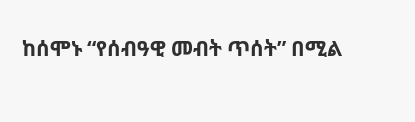ከሰሞኑ “የሰብዓዊ መብት ጥሰት” በሚል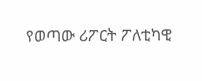የወጣው ሪፖርት ፖለቲካዊ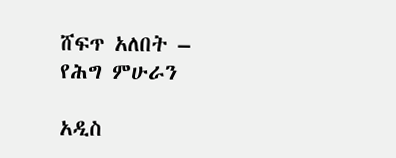ሸፍጥ አለበት – የሕግ ምሁራን

አዲስ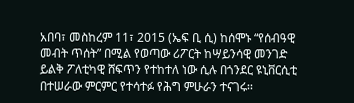አበባ፣ መስከረም 11፣ 2015 (ኤፍ ቢ ሲ) ከሰሞኑ “የሰብዓዊ መብት ጥሰት” በሚል የወጣው ሪፖርት ከሣይንሳዊ መንገድ ይልቅ ፖለቲካዊ ሸፍጥን የተከተለ ነው ሲሉ በጎንደር ዩኒቨርሲቲ በተሠራው ምርምር የተሳተፉ የሕግ ምሁራን ተናገሩ፡፡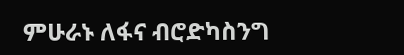ምሁራኑ ለፋና ብሮድካስንግ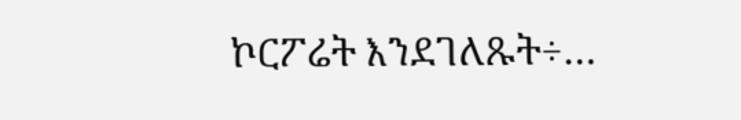ኮርፖሬት እንደገለጹት÷…